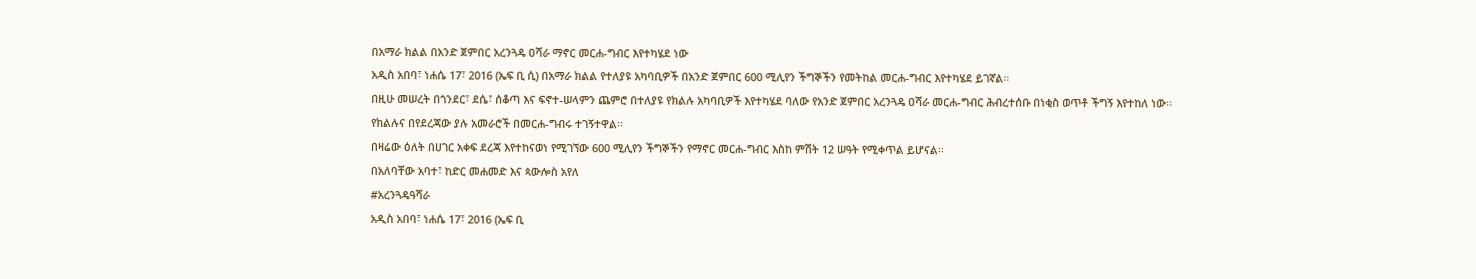በአማራ ክልል በአንድ ጀምበር አረንጓዴ ዐሻራ ማኖር መርሐ-ግብር እየተካሄደ ነው
አዲስ አበባ፣ ነሐሴ 17፣ 2016 (ኤፍ ቢ ሲ) በአማራ ክልል የተለያዩ አካባቢዎች በአንድ ጀምበር 600 ሚሊየን ችግኞችን የመትከል መርሐ-ግብር እየተካሄደ ይገኛል፡፡
በዚሁ መሠረት በጎንደር፣ ደሴ፣ ሰቆጣ እና ፍኖተ-ሠላምን ጨምሮ በተለያዩ የክልሉ አካባቢዎች እየተካሄደ ባለው የአንድ ጀምበር አረንጓዴ ዐሻራ መርሐ-ግብር ሕብረተሰቡ በነቂስ ወጥቶ ችግኝ እየተከለ ነው፡፡
የክልሉና በየደረጃው ያሉ አመራሮች በመርሐ-ግብሩ ተገኝተዋል፡፡
በዛሬው ዕለት በሀገር አቀፍ ደረጃ እየተከናወነ የሚገኘው 600 ሚሊየን ችግኞችን የማኖር መርሐ-ግብር እስከ ምሽት 12 ሠዓት የሚቀጥል ይሆናል፡፡
በአለባቸው አባተ፣ ከድር መሐመድ እና ጳውሎስ አየለ
#አረንጓዴዓሻራ
አዲስ አበባ፣ ነሐሴ 17፣ 2016 (ኤፍ ቢ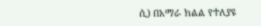ሲ) በአማራ ክልል የተለያዩ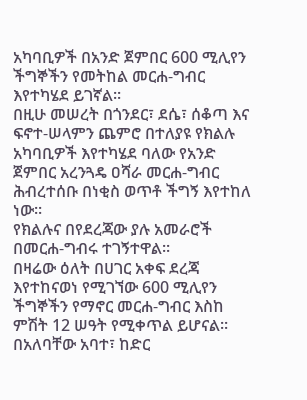አካባቢዎች በአንድ ጀምበር 600 ሚሊየን ችግኞችን የመትከል መርሐ-ግብር እየተካሄደ ይገኛል፡፡
በዚሁ መሠረት በጎንደር፣ ደሴ፣ ሰቆጣ እና ፍኖተ-ሠላምን ጨምሮ በተለያዩ የክልሉ አካባቢዎች እየተካሄደ ባለው የአንድ ጀምበር አረንጓዴ ዐሻራ መርሐ-ግብር ሕብረተሰቡ በነቂስ ወጥቶ ችግኝ እየተከለ ነው፡፡
የክልሉና በየደረጃው ያሉ አመራሮች በመርሐ-ግብሩ ተገኝተዋል፡፡
በዛሬው ዕለት በሀገር አቀፍ ደረጃ እየተከናወነ የሚገኘው 600 ሚሊየን ችግኞችን የማኖር መርሐ-ግብር እስከ ምሽት 12 ሠዓት የሚቀጥል ይሆናል፡፡
በአለባቸው አባተ፣ ከድር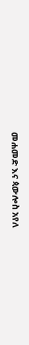መሐመድ እና ጳውሎስ አየለ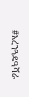#አረንጓዴዓሻራ